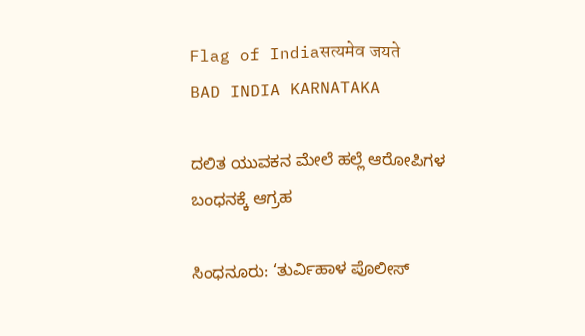Flag of Indiaसत्यमेव जयते
BAD INDIA KARNATAKA

ದಲಿತ ಯುವಕನ ಮೇಲೆ ಹಲ್ಲೆ ಆರೋಪಿಗಳ ಬಂಧನಕ್ಕೆ ಆಗ್ರಹ

ಸಿಂಧನೂರು: ‘ತುರ್ವಿಹಾಳ ಪೊಲೀಸ್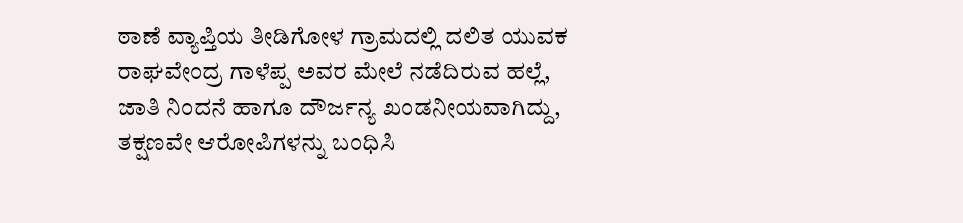ಠಾಣೆ ವ್ಯಾಪ್ತಿಯ ತೀಡಿಗೋಳ ಗ್ರಾಮದಲ್ಲಿ ದಲಿತ ಯುವಕ ರಾಘವೇಂದ್ರ ಗಾಳೆಪ್ಪ ಅವರ ಮೇಲೆ ನಡೆದಿರುವ ಹಲ್ಲೆ, ಜಾತಿ ನಿಂದನೆ ಹಾಗೂ ದೌರ್ಜನ್ಯ ಖಂಡನೀಯವಾಗಿದ್ದು, ತಕ್ಷಣವೇ ಆರೋಪಿಗಳನ್ನು ಬಂಧಿಸಿ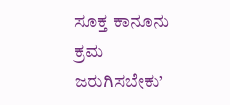ಸೂಕ್ತ ಕಾನೂನು ಕ್ರಮ ಜರುಗಿಸಬೇಕು’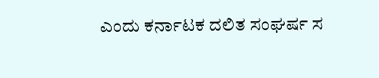ಎಂದು ಕರ್ನಾಟಕ ದಲಿತ ಸಂಘರ್ಷ ಸ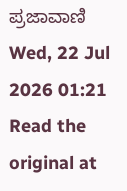ಪ್ರಜಾವಾಣಿ Wed, 22 Jul 2026 01:21
Read the original at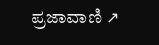ಪ್ರಜಾವಾಣಿ ↗